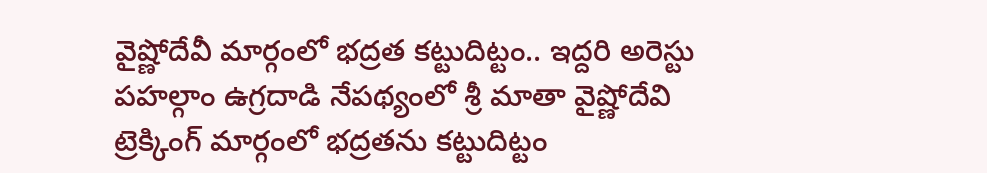వైష్ణోదేవీ మార్గంలో భద్రత కట్టుదిట్టం.. ఇద్దరి అరెస్టు
పహల్గాం ఉగ్రదాడి నేపథ్యంలో శ్రీ మాతా వైష్ణోదేవి ట్రెక్కింగ్ మార్గంలో భద్రతను కట్టుదిట్టం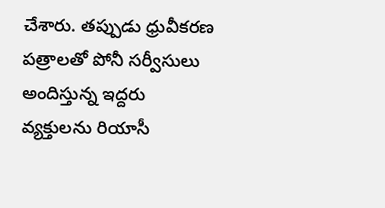చేశారు. తప్పుడు ధ్రువీకరణ పత్రాలతో పోనీ సర్వీసులు అందిస్తున్న ఇద్దరు వ్యక్తులను రియాసీ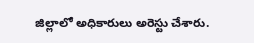జిల్లాలో అధికారులు అరెస్టు చేశారు.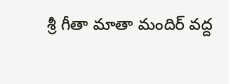శ్రీ గీతా మాతా మందిర్ వద్ద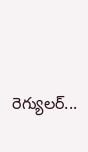రెగ్యులర్...